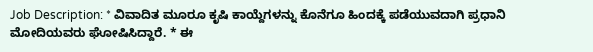Job Description: * ವಿವಾದಿತ ಮೂರೂ ಕೃಷಿ ಕಾಯ್ದೆಗಳನ್ನು ಕೊನೆಗೂ ಹಿಂದಕ್ಕೆ ಪಡೆಯುವದಾಗಿ ಪ್ರಧಾನಿ ಮೋದಿಯವರು ಘೋಷಿಸಿದ್ದಾರೆ. * ಈ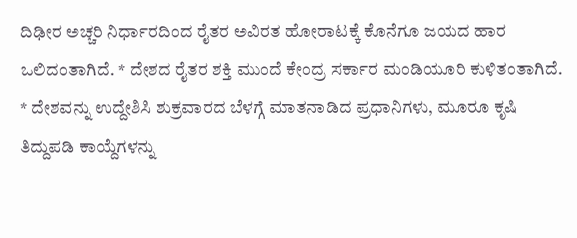ದಿಢೀರ ಅಚ್ಚರಿ ನಿರ್ಧಾರದಿಂದ ರೈತರ ಅವಿರತ ಹೋರಾಟಕ್ಕೆ ಕೊನೆಗೂ ಜಯದ ಹಾರ ಒಲಿದಂತಾಗಿದೆ. * ದೇಶದ ರೈತರ ಶಕ್ತಿ ಮುಂದೆ ಕೇಂದ್ರ ಸರ್ಕಾರ ಮಂಡಿಯೂರಿ ಕುಳಿತಂತಾಗಿದೆ. * ದೇಶವನ್ನು ಉದ್ದೇಶಿಸಿ ಶುಕ್ರವಾರದ ಬೆಳಗ್ಗೆ ಮಾತನಾಡಿದ ಪ್ರಧಾನಿಗಳು, ಮೂರೂ ಕೃಷಿ ತಿದ್ದುಪಡಿ ಕಾಯ್ದೆಗಳನ್ನು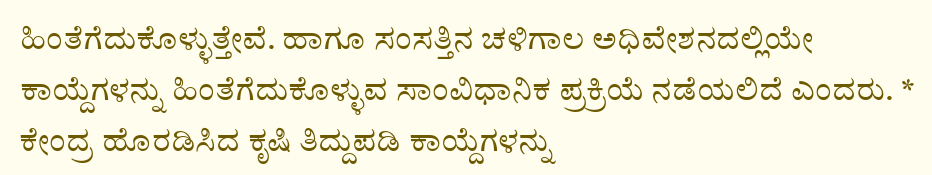ಹಿಂತೆಗೆದುಕೊಳ್ಳುತ್ತೇವೆ. ಹಾಗೂ ಸಂಸತ್ತಿನ ಚಳಿಗಾಲ ಅಧಿವೇಶನದಲ್ಲಿಯೇ ಕಾಯ್ದೆಗಳನ್ನು ಹಿಂತೆಗೆದುಕೊಳ್ಳುವ ಸಾಂವಿಧಾನಿಕ ಪ್ರಕ್ರಿಯೆ ನಡೆಯಲಿದೆ ಎಂದರು. * ಕೇಂದ್ರ ಹೊರಡಿಸಿದ ಕೃಷಿ ತಿದ್ದುಪಡಿ ಕಾಯ್ದೆಗಳನ್ನು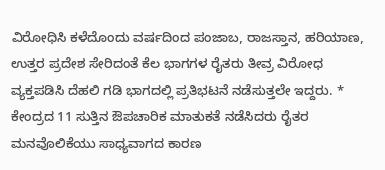ವಿರೋಧಿಸಿ ಕಳೆದೊಂದು ವರ್ಷದಿಂದ ಪಂಜಾಬ, ರಾಜಸ್ತಾನ, ಹರಿಯಾಣ, ಉತ್ತರ ಪ್ರದೇಶ ಸೇರಿದಂತೆ ಕೆಲ ಭಾಗಗಳ ರೈತರು ತೀವ್ರ ವಿರೋಧ ವ್ಯಕ್ತಪಡಿಸಿ ದೆಹಲಿ ಗಡಿ ಭಾಗದಲ್ಲಿ ಪ್ರತಿಭಟನೆ ನಡೆಸುತ್ತಲೇ ಇದ್ದರು. * ಕೇಂದ್ರದ 11 ಸುತ್ತಿನ ಔಪಚಾರಿಕ ಮಾತುಕತೆ ನಡೆಸಿದರು ರೈತರ ಮನವೊಲಿಕೆಯು ಸಾಧ್ಯವಾಗದ ಕಾರಣ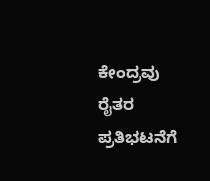ಕೇಂದ್ರವು ರೈತರ ಪ್ರತಿಭಟನೆಗೆ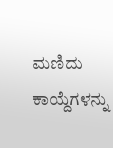ಮಣಿದು ಕಾಯ್ದೆಗಳನ್ನು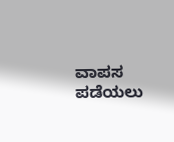ವಾಪಸ ಪಡೆಯಲು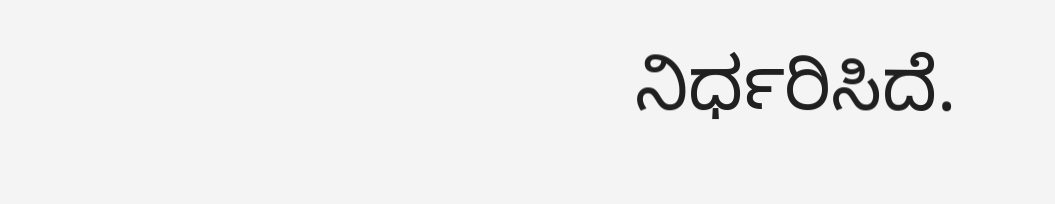ನಿರ್ಧರಿಸಿದೆ.